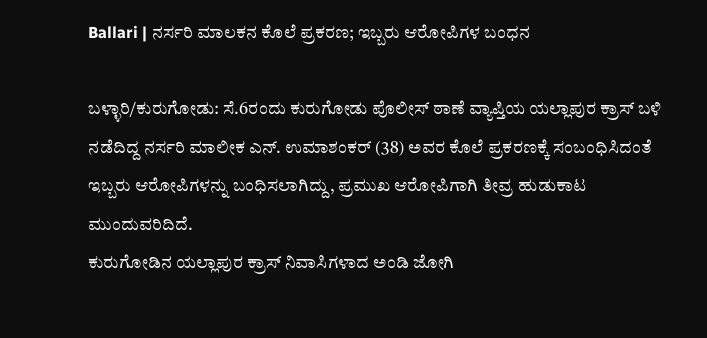Ballari | ನರ್ಸರಿ ಮಾಲಕನ ಕೊಲೆ ಪ್ರಕರಣ; ಇಬ್ಬರು ಆರೋಪಿಗಳ ಬಂಧನ

ಬಳ್ಳಾರಿ/ಕುರುಗೋಡು: ಸೆ.6ರಂದು ಕುರುಗೋಡು ಪೊಲೀಸ್ ಠಾಣೆ ವ್ಯಾಪ್ತಿಯ ಯಲ್ಲಾಪುರ ಕ್ರಾಸ್ ಬಳಿ ನಡೆದಿದ್ದ ನರ್ಸರಿ ಮಾಲೀಕ ಎನ್. ಉಮಾಶಂಕರ್ (38) ಅವರ ಕೊಲೆ ಪ್ರಕರಣಕ್ಕೆ ಸಂಬಂಧಿಸಿದಂತೆ ಇಬ್ಬರು ಆರೋಪಿಗಳನ್ನು ಬಂಧಿಸಲಾಗಿದ್ದು, ಪ್ರಮುಖ ಆರೋಪಿಗಾಗಿ ತೀವ್ರ ಹುಡುಕಾಟ ಮುಂದುವರಿದಿದೆ.
ಕುರುಗೋಡಿನ ಯಲ್ಲಾಪುರ ಕ್ರಾಸ್ ನಿವಾಸಿಗಳಾದ ಅಂಡಿ ಜೋಗಿ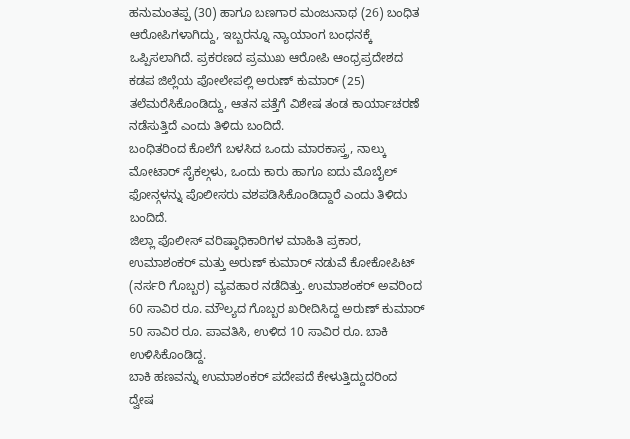ಹನುಮಂತಪ್ಪ (30) ಹಾಗೂ ಬಣಗಾರ ಮಂಜುನಾಥ (26) ಬಂಧಿತ ಆರೋಪಿಗಳಾಗಿದ್ದು, ಇಬ್ಬರನ್ನೂ ನ್ಯಾಯಾಂಗ ಬಂಧನಕ್ಕೆ ಒಪ್ಪಿಸಲಾಗಿದೆ. ಪ್ರಕರಣದ ಪ್ರಮುಖ ಆರೋಪಿ ಆಂಧ್ರಪ್ರದೇಶದ ಕಡಪ ಜಿಲ್ಲೆಯ ಪೋಲೇಪಲ್ಲಿ ಅರುಣ್ ಕುಮಾರ್ (25) ತಲೆಮರೆಸಿಕೊಂಡಿದ್ದು, ಆತನ ಪತ್ತೆಗೆ ವಿಶೇಷ ತಂಡ ಕಾರ್ಯಾಚರಣೆ ನಡೆಸುತ್ತಿದೆ ಎಂದು ತಿಳಿದು ಬಂದಿದೆ.
ಬಂಧಿತರಿಂದ ಕೊಲೆಗೆ ಬಳಸಿದ ಒಂದು ಮಾರಕಾಸ್ತ್ರ, ನಾಲ್ಕು ಮೋಟಾರ್ ಸೈಕಲ್ಗಳು, ಒಂದು ಕಾರು ಹಾಗೂ ಐದು ಮೊಬೈಲ್ ಫೋನ್ಗಳನ್ನು ಪೊಲೀಸರು ವಶಪಡಿಸಿಕೊಂಡಿದ್ದಾರೆ ಎಂದು ತಿಳಿದು ಬಂದಿದೆ.
ಜಿಲ್ಲಾ ಪೊಲೀಸ್ ವರಿಷ್ಠಾಧಿಕಾರಿಗಳ ಮಾಹಿತಿ ಪ್ರಕಾರ, ಉಮಾಶಂಕರ್ ಮತ್ತು ಅರುಣ್ ಕುಮಾರ್ ನಡುವೆ ಕೋಕೋಪಿಟ್ (ನರ್ಸರಿ ಗೊಬ್ಬರ) ವ್ಯವಹಾರ ನಡೆದಿತ್ತು. ಉಮಾಶಂಕರ್ ಅವರಿಂದ 60 ಸಾವಿರ ರೂ. ಮೌಲ್ಯದ ಗೊಬ್ಬರ ಖರೀದಿಸಿದ್ದ ಅರುಣ್ ಕುಮಾರ್ 50 ಸಾವಿರ ರೂ. ಪಾವತಿಸಿ, ಉಳಿದ 10 ಸಾವಿರ ರೂ. ಬಾಕಿ ಉಳಿಸಿಕೊಂಡಿದ್ದ.
ಬಾಕಿ ಹಣವನ್ನು ಉಮಾಶಂಕರ್ ಪದೇಪದೆ ಕೇಳುತ್ತಿದ್ದುದರಿಂದ ದ್ವೇಷ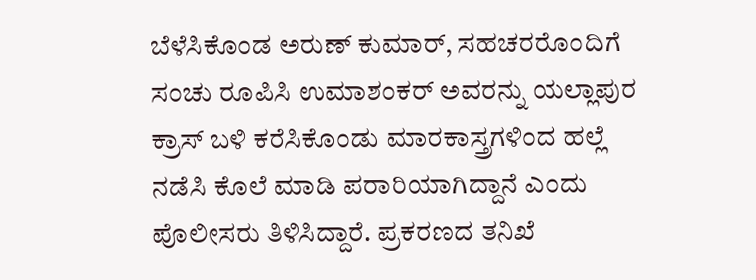ಬೆಳೆಸಿಕೊಂಡ ಅರುಣ್ ಕುಮಾರ್, ಸಹಚರರೊಂದಿಗೆ ಸಂಚು ರೂಪಿಸಿ ಉಮಾಶಂಕರ್ ಅವರನ್ನು ಯಲ್ಲಾಪುರ ಕ್ರಾಸ್ ಬಳಿ ಕರೆಸಿಕೊಂಡು ಮಾರಕಾಸ್ತ್ರಗಳಿಂದ ಹಲ್ಲೆ ನಡೆಸಿ ಕೊಲೆ ಮಾಡಿ ಪರಾರಿಯಾಗಿದ್ದಾನೆ ಎಂದು ಪೊಲೀಸರು ತಿಳಿಸಿದ್ದಾರೆ. ಪ್ರಕರಣದ ತನಿಖೆ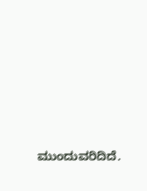ಮುಂದುವರಿದಿದೆ.